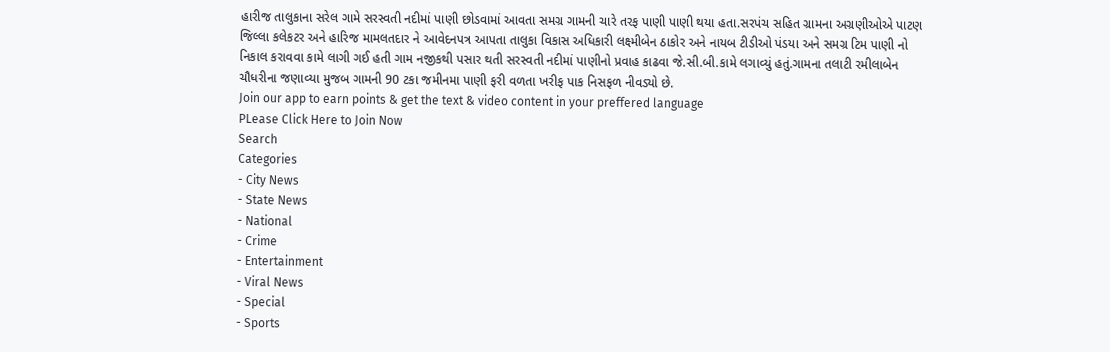હારીજ તાલુકાના સરેલ ગામે સરસ્વતી નદીમાં પાણી છોડવામાં આવતા સમગ્ર ગામની ચારે તરફ પાણી પાણી થયા હતા.સરપંચ સહિત ગ્રામના અગ્રણીઓએ પાટણ જિલ્લા કલેકટર અને હારિજ મામલતદાર ને આવેદનપત્ર આપતા તાલુકા વિકાસ અધિકારી લક્ષ્મીબેન ઠાકોર અને નાયબ ટીડીઓ પંડયા અને સમગ્ર ટિમ પાણી નો નિકાલ કરાવવા કામે લાગી ગઈ હતી ગામ નજીકથી પસાર થતી સરસ્વતી નદીમાં પાણીનો પ્રવાહ કાઢવા જે.સી.બી.કામે લગાવ્યું હતું.ગામના તલાટી રમીલાબેન ચૌધરીના જણાવ્યા મુજબ ગામની 90 ટકા જમીનમા પાણી ફરી વળતા ખરીફ પાક નિસફળ નીવડ્યો છે.
Join our app to earn points & get the text & video content in your preffered language
PLease Click Here to Join Now
Search
Categories
- City News
- State News
- National
- Crime
- Entertainment
- Viral News
- Special
- Sports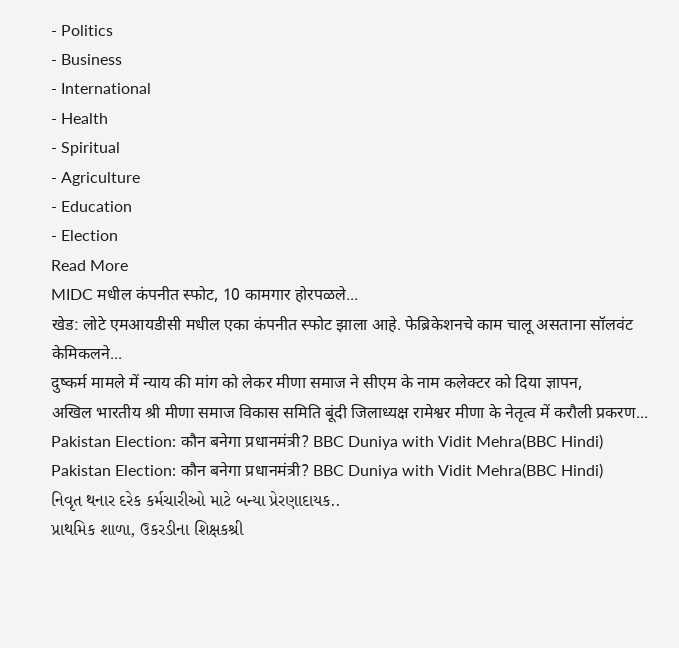- Politics
- Business
- International
- Health
- Spiritual
- Agriculture
- Education
- Election
Read More
MIDC मधील कंपनीत स्फोट, 10 कामगार होरपळले...
खेड: लोटे एमआयडीसी मधील एका कंपनीत स्फोट झाला आहे. फेब्रिकेशनचे काम चालू असताना सॉलवंट केमिकलने...
दुष्कर्म मामले में न्याय की मांग को लेकर मीणा समाज ने सीएम के नाम कलेक्टर को दिया ज्ञापन,
अखिल भारतीय श्री मीणा समाज विकास समिति बूंदी जिलाध्यक्ष रामेश्वर मीणा के नेतृत्व में करौली प्रकरण...
Pakistan Election: कौन बनेगा प्रधानमंत्री? BBC Duniya with Vidit Mehra(BBC Hindi)
Pakistan Election: कौन बनेगा प्रधानमंत्री? BBC Duniya with Vidit Mehra(BBC Hindi)
નિવૃત થનાર દરેક કર્મચારીઓ માટે બન્યા પ્રેરણાદાયક..
પ્રાથમિક શાળા, ઉકરડીના શિક્ષકશ્રી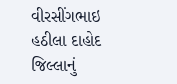વીરસીંગભાઇ હઠીલા દાહોદ જિલ્લાનું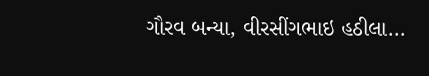ગૌરવ બન્યા, વીરસીંગભાઇ હઠીલા...